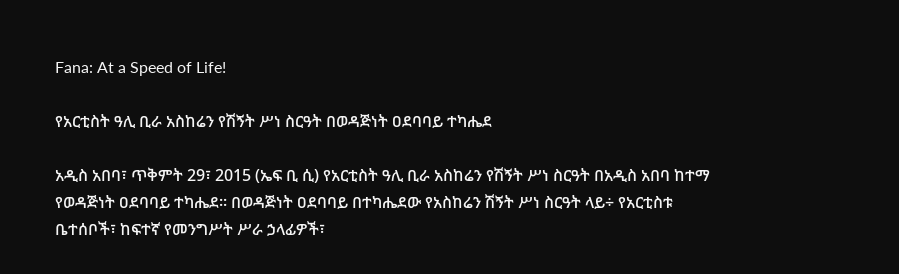Fana: At a Speed of Life!

የአርቲስት ዓሊ ቢራ አስከሬን የሽኝት ሥነ ስርዓት በወዳጅነት ዐደባባይ ተካሔደ

አዲስ አበባ፣ ጥቅምት 29፣ 2015 (ኤፍ ቢ ሲ) የአርቲስት ዓሊ ቢራ አስከሬን የሽኝት ሥነ ስርዓት በአዲስ አበባ ከተማ የወዳጅነት ዐደባባይ ተካሔደ፡፡ በወዳጅነት ዐደባባይ በተካሔደው የአስከሬን ሽኝት ሥነ ስርዓት ላይ÷ የአርቲስቱ ቤተሰቦች፣ ከፍተኛ የመንግሥት ሥራ ኃላፊዎች፣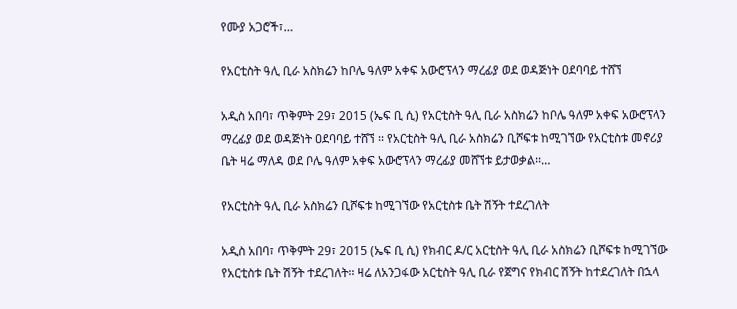የሙያ አጋሮች፣…

የአርቲስት ዓሊ ቢራ አስክሬን ከቦሌ ዓለም አቀፍ አውሮፕላን ማረፊያ ወደ ወዳጅነት ዐደባባይ ተሸኘ

አዲስ አበባ፣ ጥቅምት 29፣ 2015 (ኤፍ ቢ ሲ) የአርቲስት ዓሊ ቢራ አስክሬን ከቦሌ ዓለም አቀፍ አውሮፕላን ማረፊያ ወደ ወዳጅነት ዐደባባይ ተሸኘ ፡፡ የአርቲስት ዓሊ ቢራ አስክሬን ቢሾፍቱ ከሚገኘው የአርቲስቱ መኖሪያ ቤት ዛሬ ማለዳ ወደ ቦሌ ዓለም አቀፍ አውሮፕላን ማረፊያ መሸኘቱ ይታወቃል፡፡…

የአርቲስት ዓሊ ቢራ አስክሬን ቢሾፍቱ ከሚገኘው የአርቲስቱ ቤት ሽኝት ተደረገለት

አዲስ አበባ፣ ጥቅምት 29፣ 2015 (ኤፍ ቢ ሲ) የክብር ዶ/ር አርቲስት ዓሊ ቢራ አስክሬን ቢሾፍቱ ከሚገኘው የአርቲስቱ ቤት ሽኝት ተደረገለት፡፡ ዛሬ ለአንጋፋው አርቲስት ዓሊ ቢራ የጀግና የክብር ሽኝት ከተደረገለት በኋላ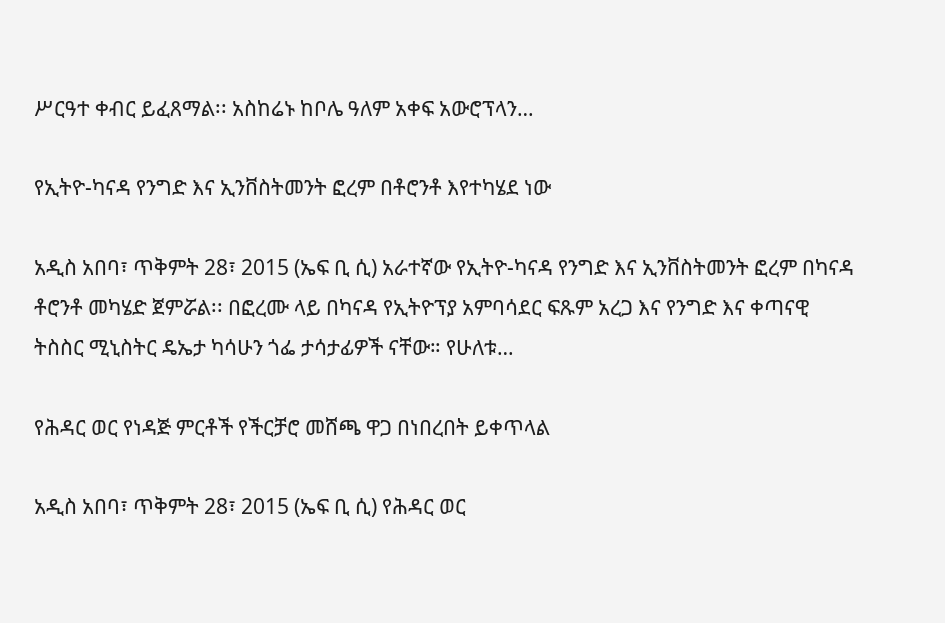ሥርዓተ ቀብር ይፈጸማል፡፡ አስከሬኑ ከቦሌ ዓለም አቀፍ አውሮፕላን…

የኢትዮ-ካናዳ የንግድ እና ኢንቨስትመንት ፎረም በቶሮንቶ እየተካሄደ ነው

አዲስ አበባ፣ ጥቅምት 28፣ 2015 (ኤፍ ቢ ሲ) አራተኛው የኢትዮ-ካናዳ የንግድ እና ኢንቨስትመንት ፎረም በካናዳ ቶሮንቶ መካሄድ ጀምሯል፡፡ በፎረሙ ላይ በካናዳ የኢትዮፕያ አምባሳደር ፍጹም አረጋ እና የንግድ እና ቀጣናዊ ትስስር ሚኒስትር ዴኤታ ካሳሁን ጎፌ ታሳታፊዎች ናቸው። የሁለቱ…

የሕዳር ወር የነዳጅ ምርቶች የችርቻሮ መሸጫ ዋጋ በነበረበት ይቀጥላል

አዲስ አበባ፣ ጥቅምት 28፣ 2015 (ኤፍ ቢ ሲ) የሕዳር ወር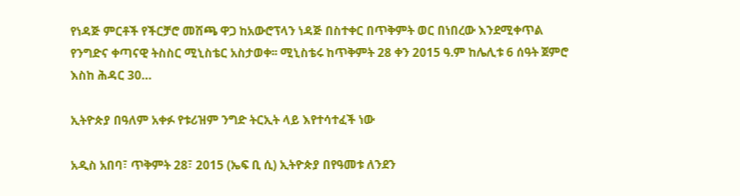የነዳጅ ምርቶች የችርቻሮ መሸጫ ዋጋ ከአውሮፕላን ነዳጅ በስተቀር በጥቅምት ወር በነበረው እንደሚቀጥል የንግድና ቀጣናዊ ትስስር ሚኒስቴር አስታወቀ፡፡ ሚኒስቴሩ ከጥቅምት 28 ቀን 2015 ዓ.ም ከሌሊቱ 6 ሰዓት ጀምሮ እስከ ሕዳር 30…

ኢትዮጵያ በዓለም አቀፉ የቱሪዝም ንግድ ትርኢት ላይ እየተሳተፈች ነው

አዲስ አበባ፣ ጥቅምት 28፣ 2015 (ኤፍ ቢ ሲ) ኢትዮጵያ በየዓመቱ ለንደን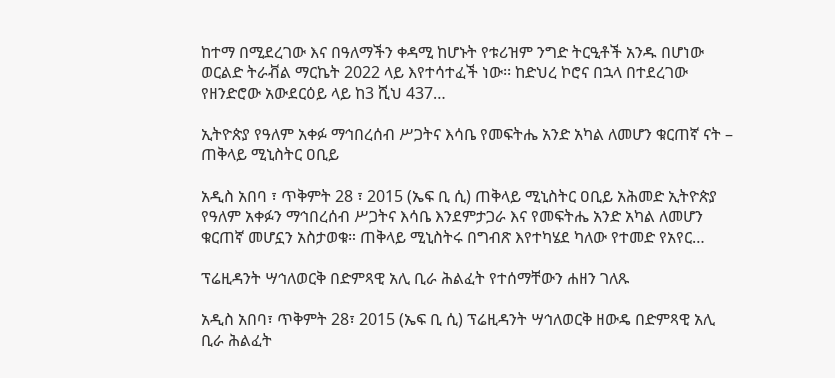ከተማ በሚደረገው እና በዓለማችን ቀዳሚ ከሆኑት የቱሪዝም ንግድ ትርዒቶች አንዱ በሆነው ወርልድ ትራቭል ማርኬት 2022 ላይ እየተሳተፈች ነው፡፡ ከድህረ ኮሮና በኋላ በተደረገው የዘንድሮው አውደርዕይ ላይ ከ3 ሺህ 437…

ኢትዮጵያ የዓለም አቀፉ ማኅበረሰብ ሥጋትና እሳቤ የመፍትሔ አንድ አካል ለመሆን ቁርጠኛ ናት – ጠቅላይ ሚኒስትር ዐቢይ

አዲስ አበባ ፣ ጥቅምት 28 ፣ 2015 (ኤፍ ቢ ሲ) ጠቅላይ ሚኒስትር ዐቢይ አሕመድ ኢትዮጵያ የዓለም አቀፉን ማኅበረሰብ ሥጋትና እሳቤ እንደምታጋራ እና የመፍትሔ አንድ አካል ለመሆን ቁርጠኛ መሆኗን አስታወቁ። ጠቅላይ ሚኒስትሩ በግብጽ እየተካሄደ ካለው የተመድ የአየር…

ፕሬዚዳንት ሣኅለወርቅ በድምጻዊ አሊ ቢራ ሕልፈት የተሰማቸውን ሐዘን ገለጹ

አዲስ አበባ፣ ጥቅምት 28፣ 2015 (ኤፍ ቢ ሲ) ፕሬዚዳንት ሣኅለወርቅ ዘውዴ በድምጻዊ አሊ ቢራ ሕልፈት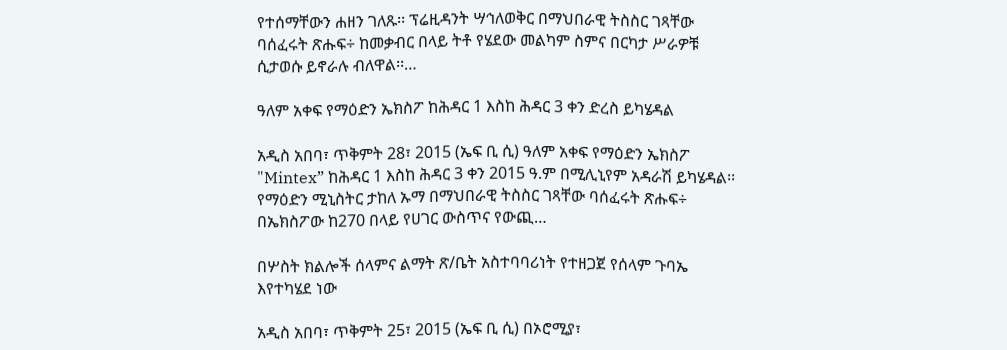የተሰማቸውን ሐዘን ገለጹ፡፡ ፕሬዚዳንት ሣኅለወቅር በማህበራዊ ትስስር ገጻቸው ባሰፈሩት ጽሑፍ÷ ከመቃብር በላይ ትቶ የሄደው መልካም ስምና በርካታ ሥራዎቹ ሲታወሱ ይኖራሉ ብለዋል፡፡…

ዓለም አቀፍ የማዕድን ኤክስፖ ከሕዳር 1 እስከ ሕዳር 3 ቀን ድረስ ይካሄዳል

አዲስ አበባ፣ ጥቅምት 28፣ 2015 (ኤፍ ቢ ሲ) ዓለም አቀፍ የማዕድን ኤክስፖ "Mintex” ከሕዳር 1 እስከ ሕዳር 3 ቀን 2015 ዓ.ም በሚሊኒየም አዳራሽ ይካሄዳል፡፡ የማዕድን ሚኒስትር ታከለ ኡማ በማህበራዊ ትስስር ገጻቸው ባሰፈሩት ጽሑፍ÷ በኤክስፖው ከ270 በላይ የሀገር ውስጥና የውጪ…

በሦስት ክልሎች ሰላምና ልማት ጽ/ቤት አስተባባሪነት የተዘጋጀ የሰላም ጉባኤ እየተካሄደ ነው

አዲስ አበባ፣ ጥቅምት 25፣ 2015 (ኤፍ ቢ ሲ) በኦሮሚያ፣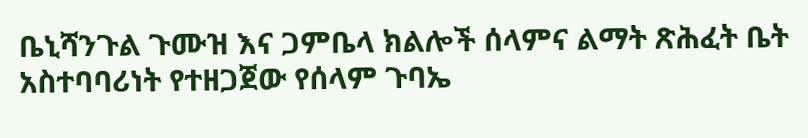ቤኒሻንጉል ጉሙዝ እና ጋምቤላ ክልሎች ሰላምና ልማት ጽሕፈት ቤት አስተባባሪነት የተዘጋጀው የሰላም ጉባኤ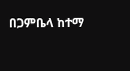በጋምቤላ ከተማ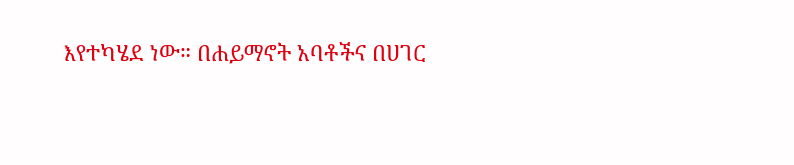እየተካሄደ ነው። በሐይማኖት አባቶችና በሀገር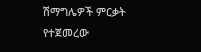ሽማግሌዎች ምርቃት የተጀመረው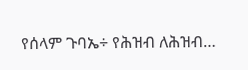የሰላም ጉባኤ÷ የሕዝብ ለሕዝብ…